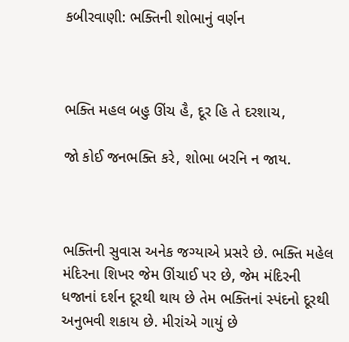કબીરવાણી: ભક્તિની શોભાનું વર્ણન



ભક્તિ મહલ બહુ ઊંચ હૈ, દૂર હિ તે દરશાચ,

જો કોઈ જનભક્તિ કરે, શોભા બરનિ ન જાય.



ભક્તિની સુવાસ અનેક જગ્યાએ પ્રસરે છે. ભક્તિ મહેલ મંદિરના શિખર જેમ ઊંચાઈ પર છે, જેમ મંદિરની ધજાનાં દર્શન દૂરથી થાય છે તેમ ભક્તિનાં સ્પંદનો દૂરથી અનુભવી શકાય છે. મીરાંએ ગાયું છે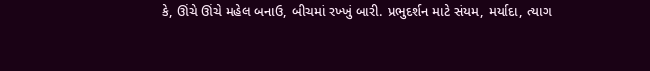કે, ઊંચે ઊંચે મહેલ બનાઉ, બીચમાં રખ્ખું બારી. પ્રભુદર્શન માટે સંયમ, મર્યાદા, ત્યાગ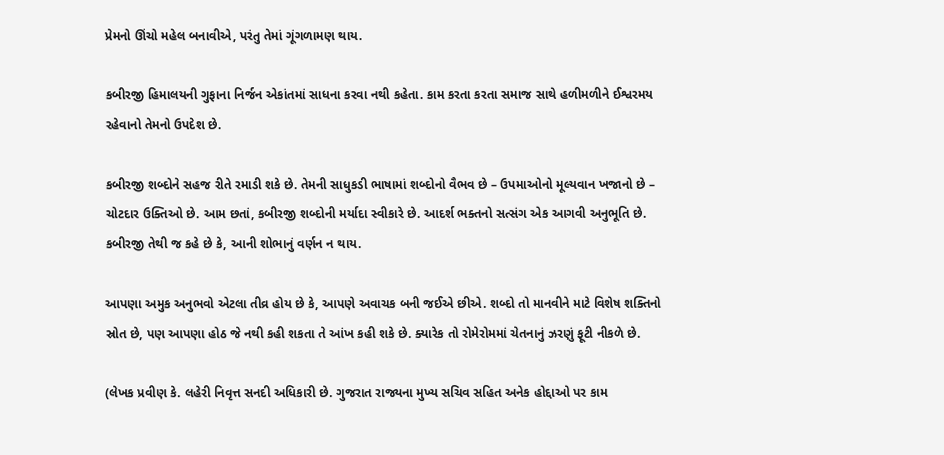પ્રેમનો ઊંચો મહેલ બનાવીએ, પરંતુ તેમાં ગૂંગળામણ થાય.

કબીરજી હિમાલયની ગુફાના નિર્જન એકાંતમાં સાધના કરવા નથી કહેતા. કામ કરતા કરતા સમાજ સાથે હળીમળીને ઈશ્વરમય રહેવાનો તેમનો ઉપદેશ છે.

કબીરજી શબ્દોને સહજ રીતે રમાડી શકે છે. તેમની સાધુકડી ભાષામાં શબ્દોનો વૈભવ છે – ઉપમાઓનો મૂલ્યવાન ખજાનો છે – ચોટદાર ઉક્તિઓ છે. આમ છતાં, કબીરજી શબ્દોની મર્યાદા સ્વીકારે છે. આદર્શ ભક્તનો સત્સંગ એક આગવી અનુભૂતિ છે. કબીરજી તેથી જ કહે છે કે, આની શોભાનું વર્ણન ન થાય.

આપણા અમુક અનુભવો એટલા તીવ્ર હોય છે કે, આપણે અવાચક બની જઈએ છીએ. શબ્દો તો માનવીને માટે વિશેષ શક્તિનો સ્રોત છે, પણ આપણા હોઠ જે નથી કહી શકતા તે આંખ કહી શકે છે. ક્યારેક તો રોમેરોમમાં ચેતનાનું ઝરણું ફૂટી નીકળે છે.

(લેખક પ્રવીણ કે. લહેરી નિવૃત્ત સનદી અધિકારી છે. ગુજરાત રાજ્યના મુખ્ય સચિવ સહિત અનેક હોદ્દાઓ પર કામ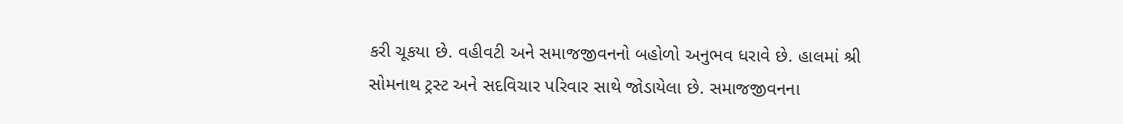કરી ચૂકયા છે. વહીવટી અને સમાજજીવનનો બહોળો અનુભવ ધરાવે છે. હાલમાં શ્રી સોમનાથ ટ્રસ્ટ અને સદવિચાર પરિવાર સાથે જોડાયેલા છે. સમાજજીવનના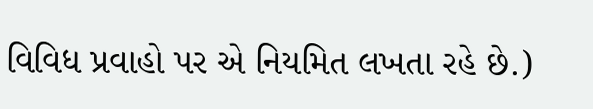વિવિધ પ્રવાહો પર એ નિયમિત લખતા રહે છે.)